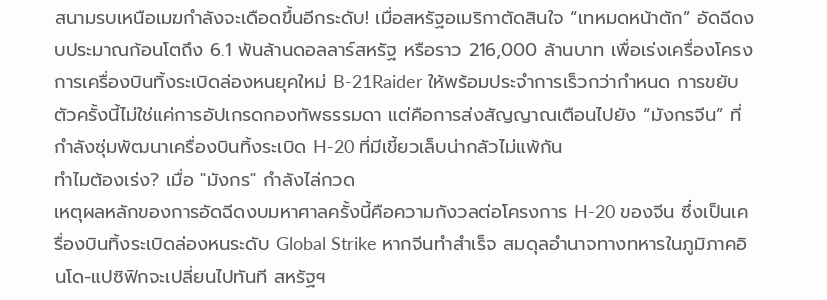สนามรบเหนือเมฆกำลังจะเดือดขึ้นอีกระดับ! เมื่อสหรัฐอเมริกาตัดสินใจ “เทหมดหน้าตัก” อัดฉีดงบประมาณก้อนโตถึง 6.1 พันล้านดอลลาร์สหรัฐ หรือราว 216,000 ล้านบาท เพื่อเร่งเครื่องโครงการเครื่องบินทิ้งระเบิดล่องหนยุคใหม่ B-21Raider ให้พร้อมประจำการเร็วกว่ากำหนด การขยับตัวครั้งนี้ไม่ใช่แค่การอัปเกรดกองทัพธรรมดา แต่คือการส่งสัญญาณเตือนไปยัง “มังกรจีน” ที่กำลังซุ่มพัฒนาเครื่องบินทิ้งระเบิด H-20 ที่มีเขี้ยวเล็บน่ากลัวไม่แพ้กัน
ทำไมต้องเร่ง? เมื่อ "มังกร" กำลังไล่กวด
เหตุผลหลักของการอัดฉีดงบมหาศาลครั้งนี้คือความกังวลต่อโครงการ H-20 ของจีน ซึ่งเป็นเครื่องบินทิ้งระเบิดล่องหนระดับ Global Strike หากจีนทำสำเร็จ สมดุลอำนาจทางทหารในภูมิภาคอินโด-แปซิฟิกจะเปลี่ยนไปทันที สหรัฐฯ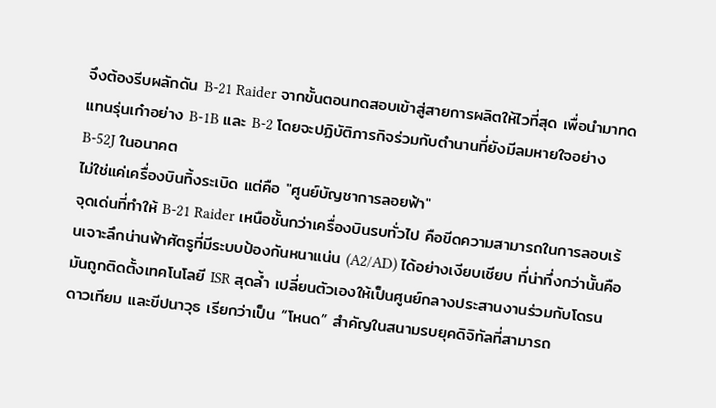จึงต้องรีบผลักดัน B-21 Raider จากขั้นตอนทดสอบเข้าสู่สายการผลิตให้ไวที่สุด เพื่อนำมาทดแทนรุ่นเก๋าอย่าง B-1B และ B-2 โดยจะปฏิบัติภารกิจร่วมกับตำนานที่ยังมีลมหายใจอย่าง B-52J ในอนาคต
ไม่ใช่แค่เครื่องบินทิ้งระเบิด แต่คือ "ศูนย์บัญชาการลอยฟ้า"
จุดเด่นที่ทำให้ B-21 Raider เหนือชั้นกว่าเครื่องบินรบทั่วไป คือขีดความสามารถในการลอบเร้นเจาะลึกน่านฟ้าศัตรูที่มีระบบป้องกันหนาแน่น (A2/AD) ได้อย่างเงียบเชียบ ที่น่าทึ่งกว่านั้นคือมันถูกติดตั้งเทคโนโลยี ISR สุดล้ำ เปลี่ยนตัวเองให้เป็นศูนย์กลางประสานงานร่วมกับโดรน ดาวเทียม และขีปนาวุธ เรียกว่าเป็น “โหนด” สำคัญในสนามรบยุคดิจิทัลที่สามารถ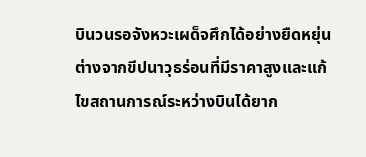บินวนรอจังหวะเผด็จศึกได้อย่างยืดหยุ่น ต่างจากขีปนาวุธร่อนที่มีราคาสูงและแก้ไขสถานการณ์ระหว่างบินได้ยาก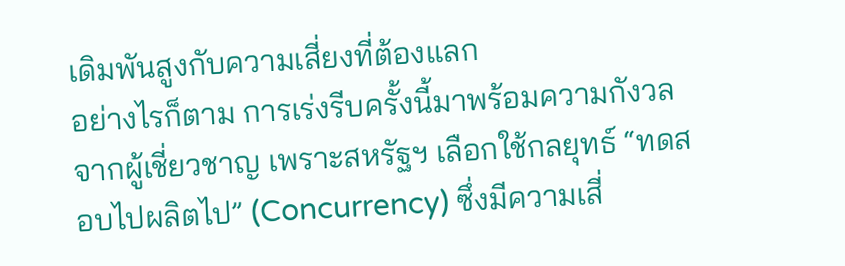เดิมพันสูงกับความเสี่ยงที่ต้องแลก
อย่างไรก็ตาม การเร่งรีบครั้งนี้มาพร้อมความกังวลจากผู้เชี่ยวชาญ เพราะสหรัฐฯ เลือกใช้กลยุทธ์ “ทดสอบไปผลิตไป” (Concurrency) ซึ่งมีความเสี่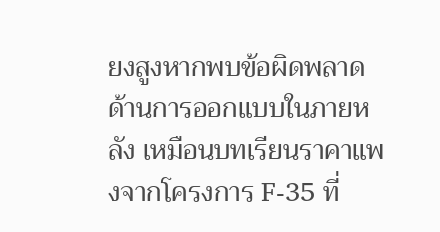ยงสูงหากพบข้อผิดพลาดด้านการออกแบบในภายหลัง เหมือนบทเรียนราคาแพงจากโครงการ F-35 ที่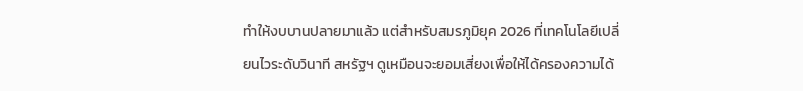ทำให้งบบานปลายมาแล้ว แต่สำหรับสมรภูมิยุค 2026 ที่เทคโนโลยีเปลี่ยนไวระดับวินาที สหรัฐฯ ดูเหมือนจะยอมเสี่ยงเพื่อให้ได้ครองความได้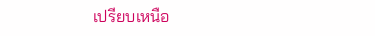เปรียบเหนือ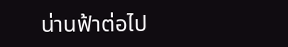น่านฟ้าต่อไป